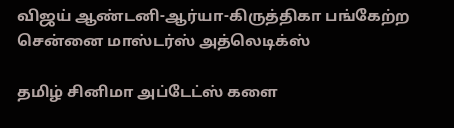விஜய் ஆண்டனி-ஆர்யா-கிருத்திகா பங்கேற்ற சென்னை மாஸ்டர்ஸ் அத்லெடிக்ஸ்

தமிழ் சினிமா அப்டேட்ஸ் களை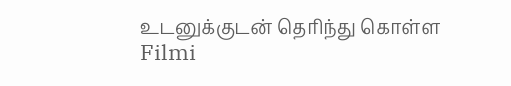உடனுக்குடன் தெரிந்து கொள்ள Filmi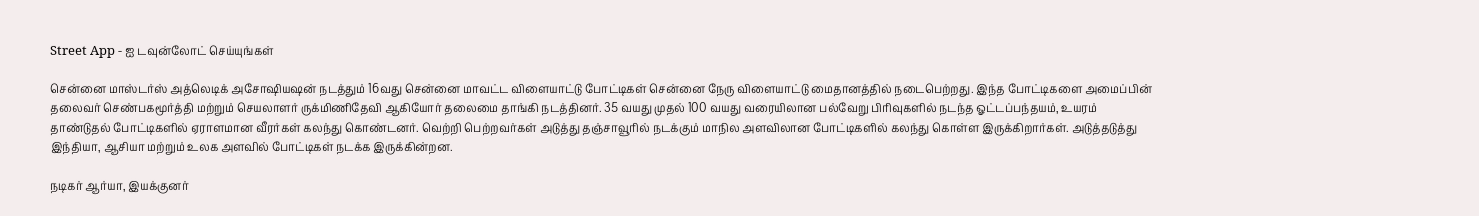Street App - ஐ டவுன்லோட் செய்யுங்கள்

சென்னை மாஸ்டர்ஸ் அத்லெடிக் அசோஷியஷன் நடத்தும் 16வது சென்னை மாவட்ட விளையாட்டு போட்டிகள் சென்னை நேரு விளையாட்டு மைதானத்தில் நடைபெற்றது. இந்த போட்டிகளை அமைப்பின் தலைவர் செண்பகமூர்த்தி மற்றும் செயலாளர் ருக்மிணிதேவி ஆகியோர் தலைமை தாங்கி நடத்தினர். 35 வயது முதல் 100 வயது வரையிலான பல்வேறு பிரிவுகளில் நடந்த ஓட்டப்பந்தயம், உயரம் தாண்டுதல் போட்டிகளில் ஏராளமான வீரர்கள் கலந்து கொண்டனர். வெற்றி பெற்றவர்கள் அடுத்து தஞ்சாவூரில் நடக்கும் மாநில அளவிலான போட்டிகளில் கலந்து கொள்ள இருக்கிறார்கள். அடுத்தடுத்து இந்தியா, ஆசியா மற்றும் உலக அளவில் போட்டிகள் நடக்க இருக்கின்றன.

நடிகர் ஆர்யா, இயக்குனர்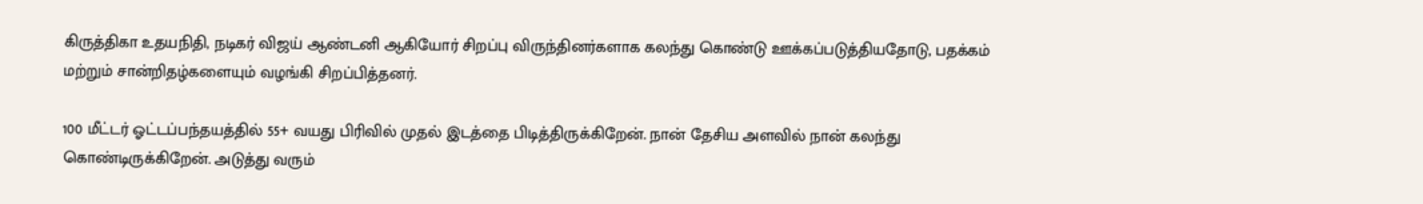கிருத்திகா உதயநிதி, நடிகர் விஜய் ஆண்டனி ஆகியோர் சிறப்பு விருந்தினர்களாக கலந்து கொண்டு ஊக்கப்படுத்தியதோடு, பதக்கம் மற்றும் சான்றிதழ்களையும் வழங்கி சிறப்பித்தனர்.

100 மீட்டர் ஓட்டப்பந்தயத்தில் 55+ வயது பிரிவில் முதல் இடத்தை பிடித்திருக்கிறேன். நான் தேசிய அளவில் நான் கலந்து கொண்டிருக்கிறேன். அடுத்து வரும்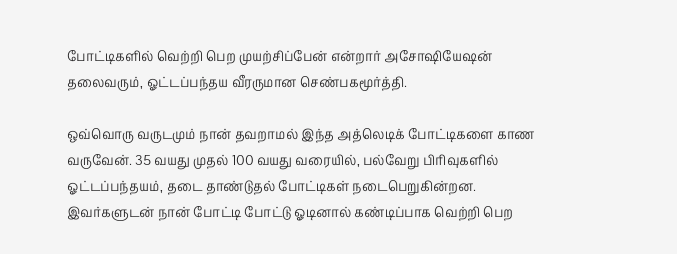போட்டிகளில் வெற்றி பெற முயற்சிப்பேன் என்றார் அசோஷியேஷன் தலைவரும், ஓட்டப்பந்தய வீரருமான செண்பகமூர்த்தி.

ஒவ்வொரு வருடமும் நான் தவறாமல் இந்த அத்லெடிக் போட்டிகளை காண வருவேன். 35 வயது முதல் 100 வயது வரையில், பல்வேறு பிரிவுகளில் ஓட்டப்பந்தயம், தடை தாண்டுதல் போட்டிகள் நடைபெறுகின்றன. இவர்களுடன் நான் போட்டி போட்டு ஓடினால் கண்டிப்பாக வெற்றி பெற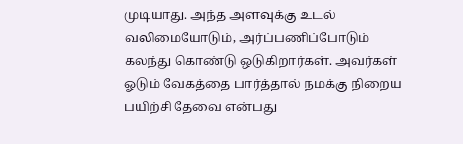முடியாது. அந்த அளவுக்கு உடல் வலிமையோடும், அர்ப்பணிப்போடும் கலந்து கொண்டு ஒடுகிறார்கள். அவர்கள் ஓடும் வேகத்தை பார்த்தால் நமக்கு நிறைய பயிற்சி தேவை என்பது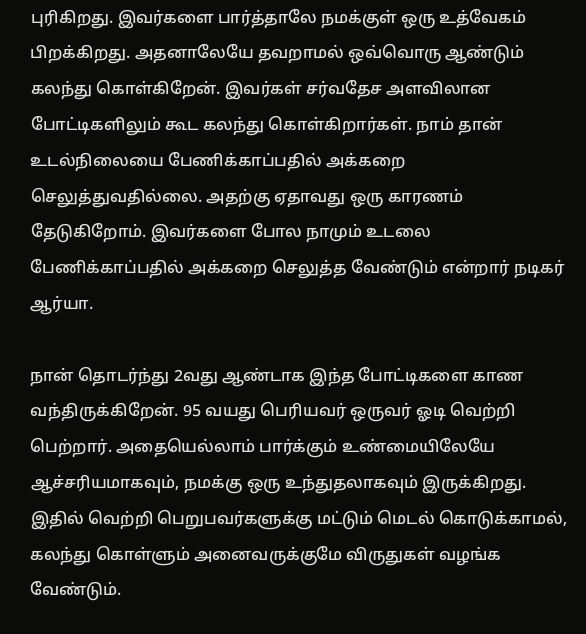புரிகிறது. இவர்களை பார்த்தாலே நமக்குள் ஒரு உத்வேகம் பிறக்கிறது. அதனாலேயே தவறாமல் ஒவ்வொரு ஆண்டும் கலந்து கொள்கிறேன். இவர்கள் சர்வதேச அளவிலான போட்டிகளிலும் கூட கலந்து கொள்கிறார்கள். நாம் தான் உடல்நிலையை பேணிக்காப்பதில் அக்கறை செலுத்துவதில்லை. அதற்கு ஏதாவது ஒரு காரணம் தேடுகிறோம். இவர்களை போல நாமும் உடலை பேணிக்காப்பதில் அக்கறை செலுத்த வேண்டும் என்றார் நடிகர் ஆர்யா.

நான் தொடர்ந்து 2வது ஆண்டாக இந்த போட்டிகளை காண வந்திருக்கிறேன். 95 வயது பெரியவர் ஒருவர் ஓடி வெற்றி பெற்றார். அதையெல்லாம் பார்க்கும் உண்மையிலேயே ஆச்சரியமாகவும், நமக்கு ஒரு உந்துதலாகவும் இருக்கிறது. இதில் வெற்றி பெறுபவர்களுக்கு மட்டும் மெடல் கொடுக்காமல், கலந்து கொள்ளும் அனைவருக்குமே விருதுகள் வழங்க வேண்டும்.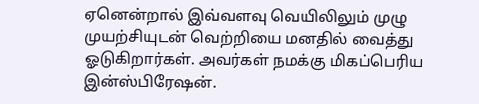ஏனென்றால் இவ்வளவு வெயிலிலும் முழு முயற்சியுடன் வெற்றியை மனதில் வைத்து ஓடுகிறார்கள். அவர்கள் நமக்கு மிகப்பெரிய இன்ஸ்பிரேஷன்.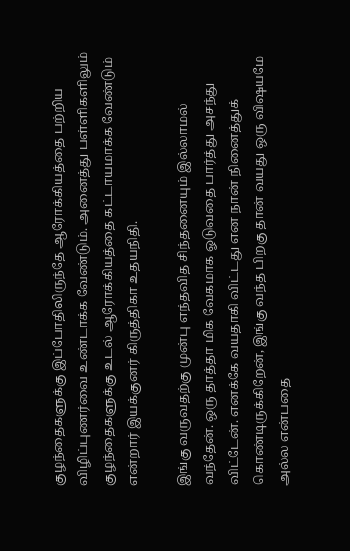குழந்தைகளுக்கு இப்போதிலிருந்தே ஆரோக்கியத்தை பற்றிய விழிப்புணர்வை உண்டாக்க வேண்டும். அனைத்து பள்ளிகளிலும் குழந்தைகளுக்கு உடல் ஆரோக்கியத்தை கட்டாயமாக்க வேண்டும் என்றார் இயக்குனர் கிருத்திகா உதயநிதி.

இங்கு வருவதற்கு முன்பு எந்தவித சிந்தனையும் இல்லாமல் வந்தேன். ஒரு தாத்தா மிக வேகமாக ஓடுவதை பார்த்து அசந்து விட்டேன். எனக்கே வயதாகி விட்டது என நான் நினைத்துக் கொண்டிருக்கிறேன், இங்கு வந்த பிறகு தான் வயது ஒரு விஷயமே அல்ல என்பதை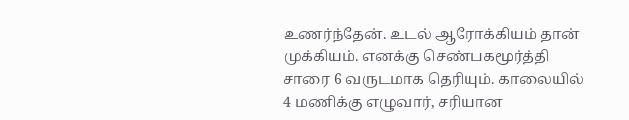உணர்ந்தேன். உடல் ஆரோக்கியம் தான் முக்கியம். எனக்கு செண்பகமூர்த்தி சாரை 6 வருடமாக தெரியும். காலையில் 4 மணிக்கு எழுவார், சரியான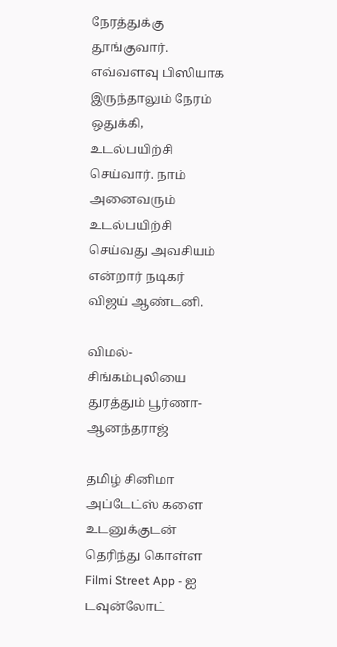நேரத்துக்கு தூங்குவார். எவ்வளவு பிஸியாக இருந்தாலும் நேரம் ஒதுக்கி, உடல்பயிற்சி செய்வார். நாம் அனைவரும் உடல்பயிற்சி செய்வது அவசியம் என்றார் நடிகர் விஜய் ஆண்டனி.

விமல்-சிங்கம்புலியை துரத்தும் பூர்ணா-ஆனந்தராஜ்

தமிழ் சினிமா அப்டேட்ஸ் களை உடனுக்குடன் தெரிந்து கொள்ள Filmi Street App - ஐ டவுன்லோட்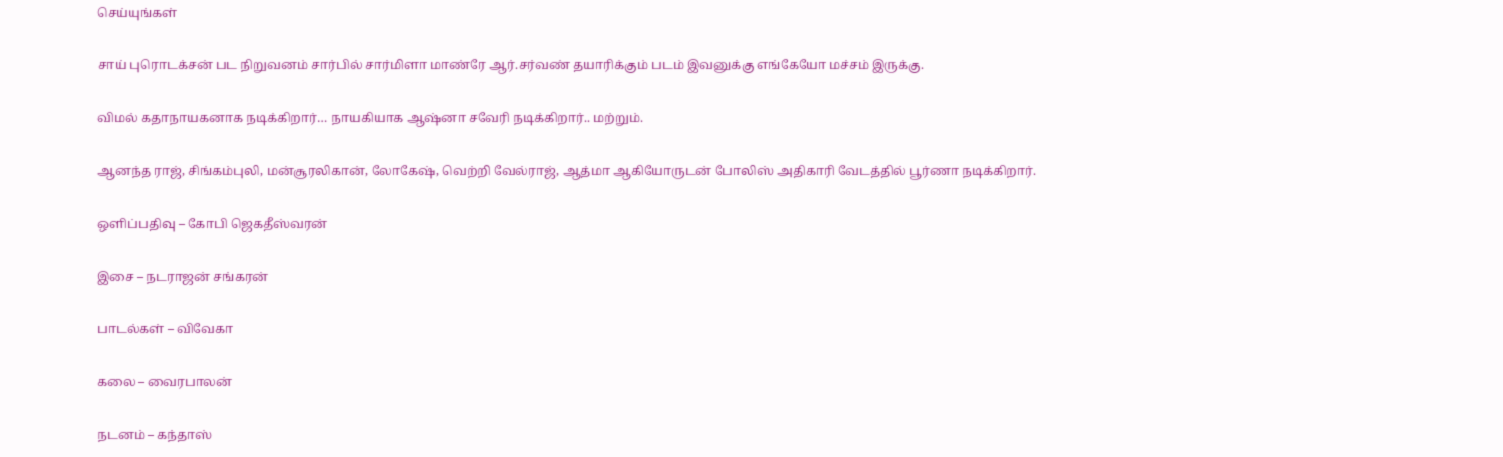செய்யுங்கள்

சாய் புரொடக்சன் பட நிறுவனம் சார்பில் சார்மிளா மாண்ரே ஆர்.சர்வண் தயாரிக்கும் படம் இவனுக்கு எங்கேயோ மச்சம் இருக்கு.

விமல் கதாநாயகனாக நடிக்கிறார்… நாயகியாக ஆஷ்னா சவேரி நடிக்கிறார்.. மற்றும்.

ஆனந்த ராஜ், சிங்கம்புலி, மன்சூரலிகான், லோகேஷ், வெற்றி வேல்ராஜ், ஆத்மா ஆகியோருடன் போலிஸ் அதிகாரி வேடத்தில் பூர்ணா நடிக்கிறார்.

ஒளிப்பதிவு – கோபி ஜெகதீஸ்வரன்

இசை – நடராஜன் சங்கரன்

பாடல்கள் – விவேகா

கலை – வைரபாலன்

நடனம் – கந்தாஸ்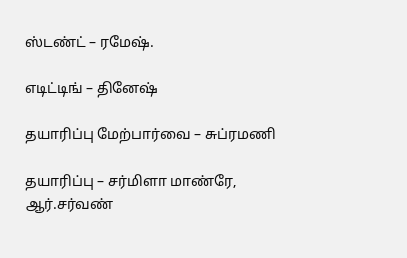ஸ்டண்ட் – ரமேஷ்.

எடிட்டிங் – தினேஷ்

தயாரிப்பு மேற்பார்வை – சுப்ரமணி

தயாரிப்பு – சர்மிளா மாண்ரே, ஆர்.சர்வண்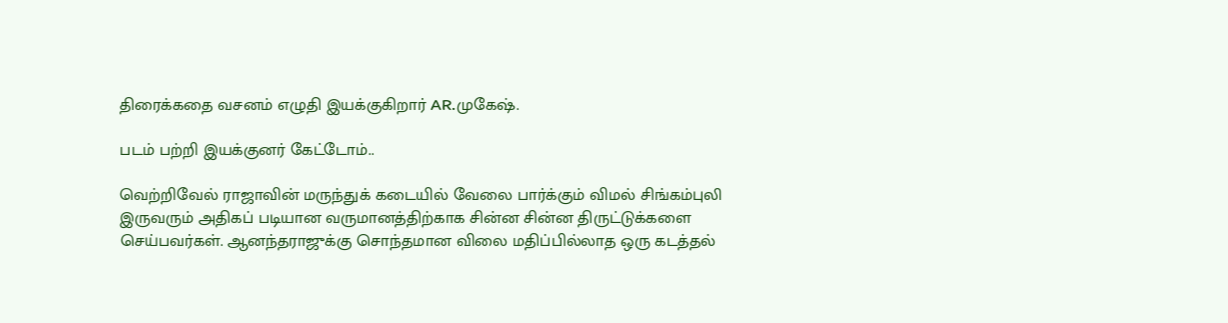திரைக்கதை வசனம் எழுதி இயக்குகிறார் AR.முகேஷ்.

படம் பற்றி இயக்குனர் கேட்டோம்..

வெற்றிவேல் ராஜாவின் மருந்துக் கடையில் வேலை பார்க்கும் விமல் சிங்கம்புலி இருவரும் அதிகப் படியான வருமானத்திற்காக சின்ன சின்ன திருட்டுக்களை செய்பவர்கள். ஆனந்தராஜுக்கு சொந்தமான விலை மதிப்பில்லாத ஒரு கடத்தல்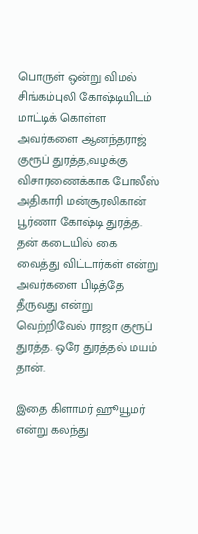பொருள் ஒன்று விமல் சிங்கம்புலி கோஷ்டியிடம் மாட்டிக் கொள்ள அவர்களை ஆனந்தராஜ் குரூப் துரத்த,வழக்கு விசாரணைக்காக போலீஸ் அதிகாரி மன்சூரலிகான் பூர்ணா கோஷ்டி துரத்த. தன் கடையில் கை வைத்து விட்டார்கள் என்று அவர்களை பிடித்தே தீருவது என்று வெற்றிவேல் ராஜா குரூப் துரத்த. ஒரே துரத்தல் மயம் தான்.

இதை கிளாமர் ஹூயூமர் என்று கலந்து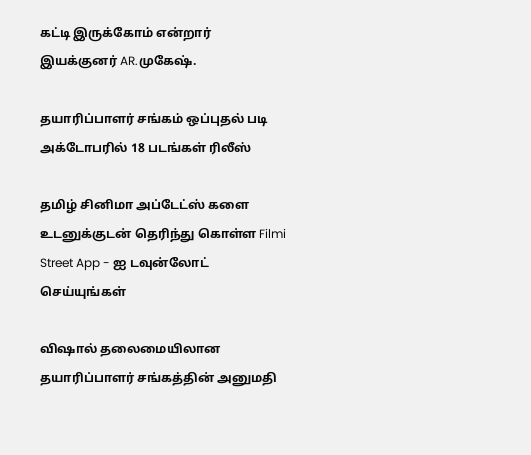கட்டி இருக்கோம் என்றார் இயக்குனர் AR.முகேஷ்.

தயாரிப்பாளர் சங்கம் ஒப்புதல் படி அக்டோபரில் 18 படங்கள் ரிலீஸ்

தமிழ் சினிமா அப்டேட்ஸ் களை உடனுக்குடன் தெரிந்து கொள்ள Filmi Street App - ஐ டவுன்லோட் செய்யுங்கள்

விஷால் தலைமையிலான தயாரிப்பாளர் சங்கத்தின் அனுமதி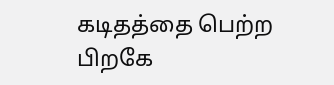கடிதத்தை பெற்ற பிறகே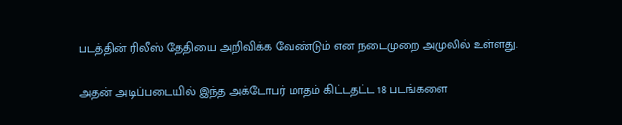படத்தின் ரிலீஸ் தேதியை அறிவிக்க வேண்டும் என நடைமுறை அமுலில் உள்ளது.

அதன் அடிப்படையில் இந்த அக்டோபர் மாதம் கிட்டதட்ட 18 படங்களை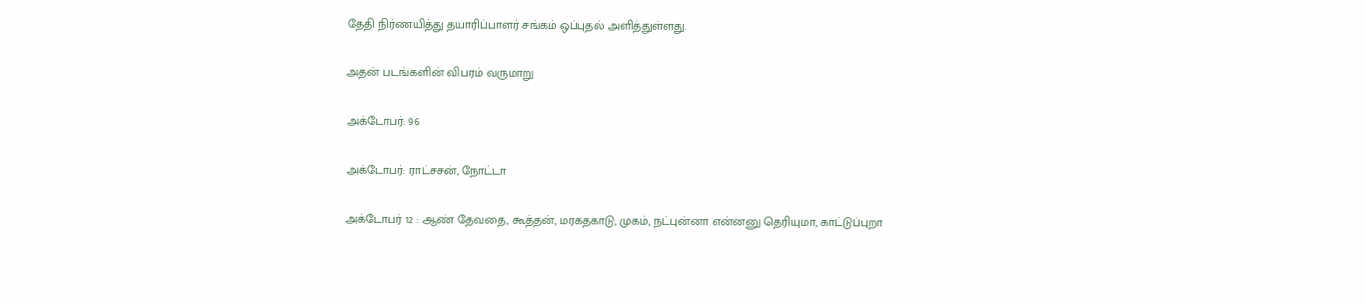தேதி நிர்ணயித்து தயாரிப்பாளர் சங்கம் ஒப்புதல் அளித்துள்ளது.

அதன் படங்களின் விபரம் வருமாறு

அக்டோபர்: 96

அக்டோபர்: ராட்சசன், நோட்டா

அக்டோபர் 12 : ஆண் தேவதை, கூத்தன், மரகதகாடு, முகம், நட்புன்னா என்னனு தெரியுமா, காட்டுப்புறா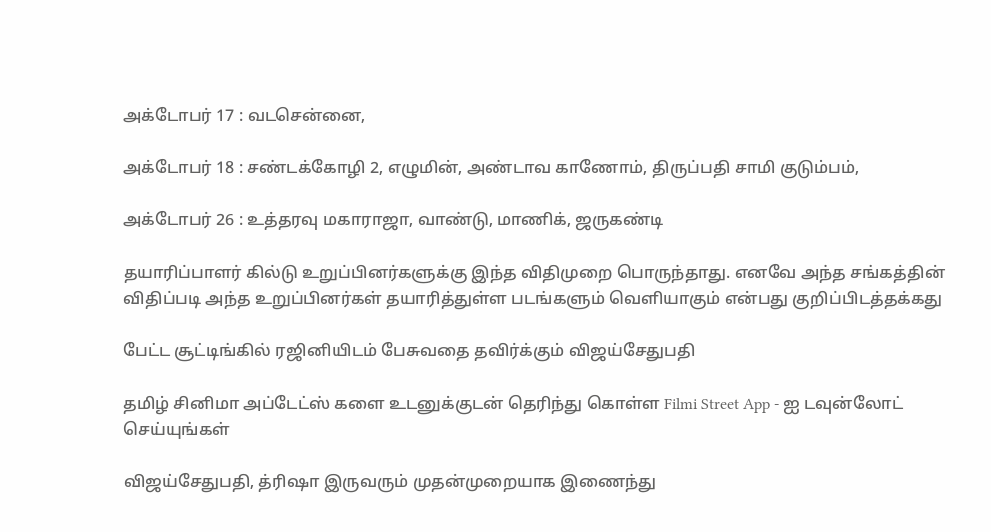அக்டோபர் 17 : வடசென்னை,

அக்டோபர் 18 : சண்டக்கோழி 2, எழுமின், அண்டாவ காணோம், திருப்பதி சாமி குடும்பம்,

அக்டோபர் 26 : உத்தரவு மகாராஜா, வாண்டு, மாணிக், ஜருகண்டி

தயாரிப்பாளர் கில்டு உறுப்பினர்களுக்கு இந்த விதிமுறை பொருந்தாது. எனவே அந்த சங்கத்தின் விதிப்படி அந்த உறுப்பினர்கள் தயாரித்துள்ள படங்களும் வெளியாகும் என்பது குறிப்பிடத்தக்கது

பேட்ட சூட்டிங்கில் ரஜினியிடம் பேசுவதை தவிர்க்கும் விஜய்சேதுபதி

தமிழ் சினிமா அப்டேட்ஸ் களை உடனுக்குடன் தெரிந்து கொள்ள Filmi Street App - ஐ டவுன்லோட் செய்யுங்கள்

விஜய்சேதுபதி, த்ரிஷா இருவரும் முதன்முறையாக இணைந்து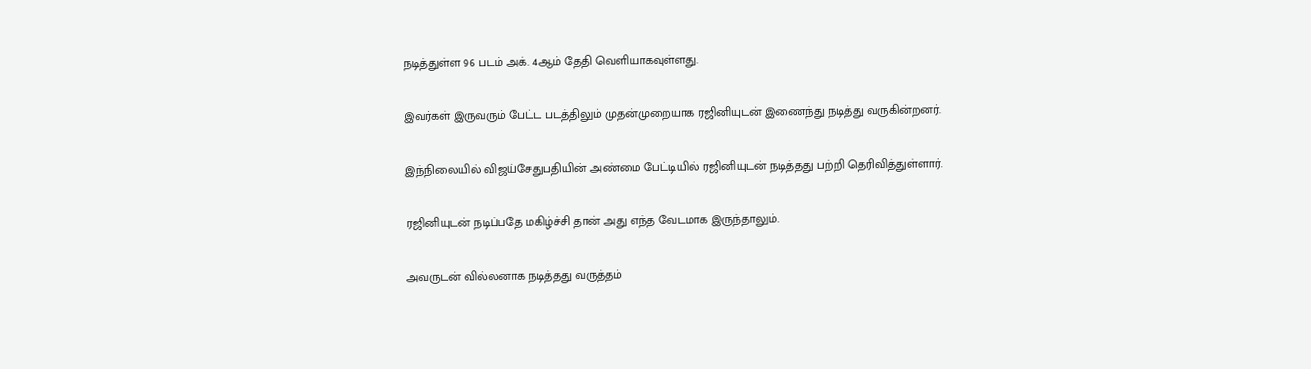நடித்துள்ள 96 படம் அக். 4ஆம் தேதி வெளியாகவுள்ளது.

இவர்கள் இருவரும் பேட்ட படத்திலும் முதன்முறையாக ரஜினியுடன் இணைந்து நடித்து வருகின்றனர்.

இந்நிலையில் விஜய்சேதுபதியின் அண்மை பேட்டியில் ரஜினியுடன் நடித்தது பற்றி தெரிவித்துள்ளார்.

ரஜினியுடன் நடிப்பதே மகிழ்ச்சி தான் அது எந்த வேடமாக இருந்தாலும்.

அவருடன் வில்லனாக நடித்தது வருத்தம்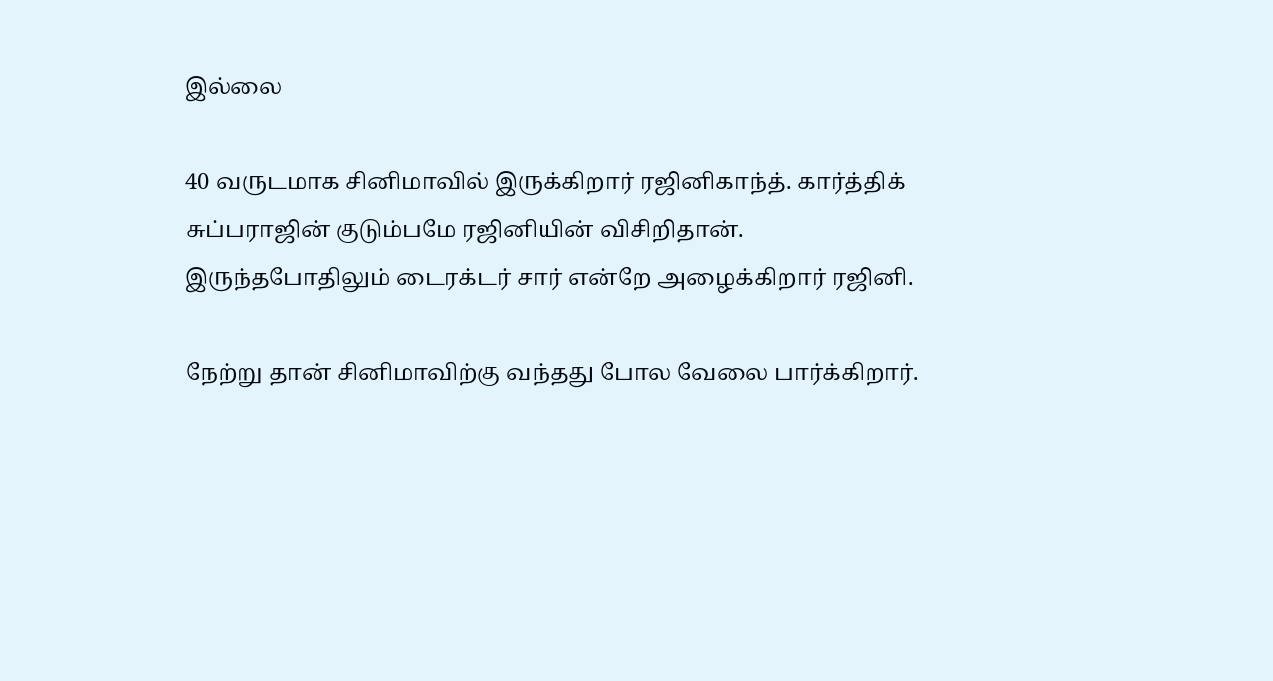இல்லை

40 வருடமாக சினிமாவில் இருக்கிறார் ரஜினிகாந்த். கார்த்திக் சுப்பராஜின் குடும்பமே ரஜினியின் விசிறிதான். இருந்தபோதிலும் டைரக்டர் சார் என்றே அழைக்கிறார் ரஜினி.

நேற்று தான் சினிமாவிற்கு வந்தது போல வேலை பார்க்கிறார்.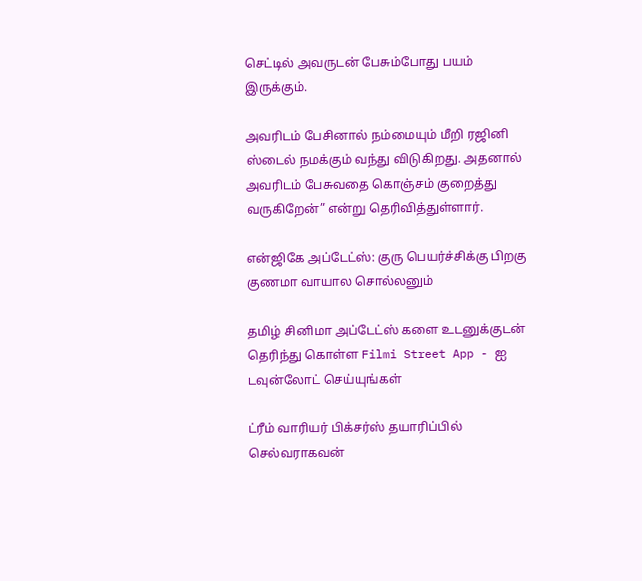செட்டில் அவருடன் பேசும்போது பயம் இருக்கும்.

அவரிடம் பேசினால் நம்மையும் மீறி ரஜினி ஸ்டைல் நமக்கும் வந்து விடுகிறது. அதனால் அவரிடம் பேசுவதை கொஞ்சம் குறைத்து வருகிறேன்” என்று தெரிவித்துள்ளார்.

என்ஜிகே அப்டேட்ஸ்: குரு பெயர்ச்சிக்கு பிறகு குணமா வாயால சொல்லனும்

தமிழ் சினிமா அப்டேட்ஸ் களை உடனுக்குடன் தெரிந்து கொள்ள Filmi Street App - ஐ டவுன்லோட் செய்யுங்கள்

ட்ரீம் வாரியர் பிக்சர்ஸ் தயாரிப்பில் செல்வராகவன்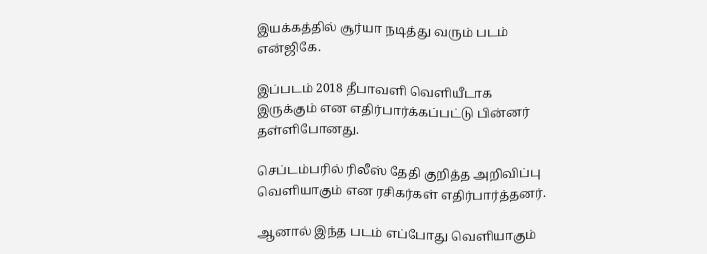இயக்கத்தில் சூர்யா நடித்து வரும் படம் என்ஜிகே.

இப்படம் 2018 தீபாவளி வெளியீடாக இருக்கும் என எதிர்பார்க்கப்பட்டு பின்னர் தள்ளிபோனது.

செப்டம்பரில் ரிலீஸ் தேதி குறித்த அறிவிப்பு வெளியாகும் என ரசிகர்கள் எதிர்பார்த்தனர்.

ஆனால் இந்த படம் எப்போது வெளியாகும்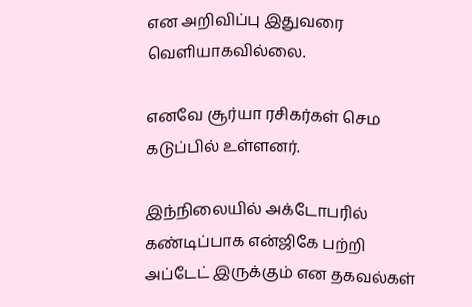என அறிவிப்பு இதுவரை வெளியாகவில்லை.

எனவே சூர்யா ரசிகர்கள் செம கடுப்பில் உள்ளனர்.

இந்நிலையில் அக்டோபரில் கண்டிப்பாக என்ஜிகே பற்றி அப்டேட் இருக்கும் என தகவல்கள்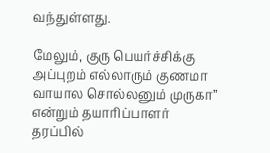வந்துள்ளது.

மேலும், குரு பெயர்ச்சிக்கு அப்புறம் எல்லாரும் குணமா வாயால சொல்லனும் முருகா” என்றும் தயாரிப்பாளர் தரப்பில்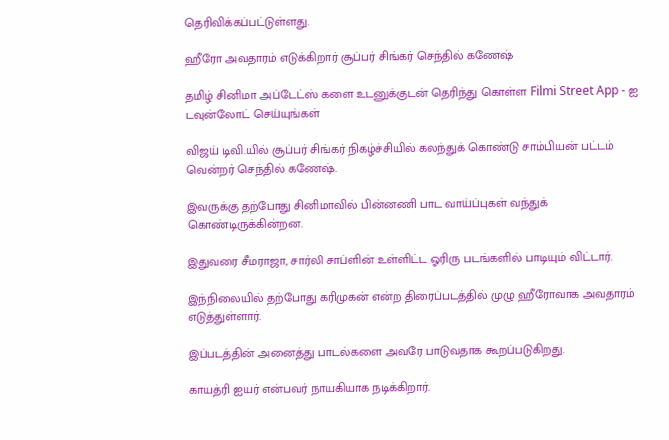தெரிவிக்கப்பட்டுள்ளது.

ஹீரோ அவதாரம் எடுக்கிறார் சூப்பர் சிங்கர் செந்தில் கணேஷ்

தமிழ் சினிமா அப்டேட்ஸ் களை உடனுக்குடன் தெரிந்து கொள்ள Filmi Street App - ஐ டவுன்லோட் செய்யுங்கள்

விஜய் டிவி.யில் சூப்பர் சிங்கர் நிகழ்ச்சியில் கலந்துக் கொண்டு சாம்பியன் பட்டம் வென்றர் செந்தில் கணேஷ்.

இவருக்கு தற்போது சினிமாவில் பின்னணி பாட வாய்ப்புகள் வந்துக் கொண்டிருக்கின்றன.

இதுவரை சீமராஜா, சார்லி சாப்ளின் உள்ளிட்ட ஓரிரு படங்களில் பாடியும் விட்டார்.

இந்நிலையில் தற்போது கரிமுகன் என்ற திரைப்படத்தில் முழு ஹீரோவாக அவதாரம் எடுத்துள்ளார்.

இப்படத்தின் அனைத்து பாடல்களை அவரே பாடுவதாக கூறப்படுகிறது.

காயத்ரி ஐயர் என்பவர் நாயகியாக நடிக்கிறார்.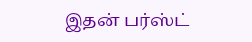இதன் பர்ஸ்ட்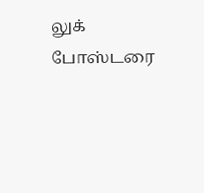லுக் போஸ்டரை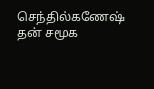செந்தில்கணேஷ் தன் சமூக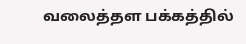வலைத்தள பக்கத்தில்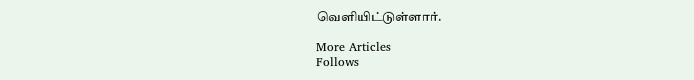வெளியிட்டுள்ளார்.

More Articles
Follows